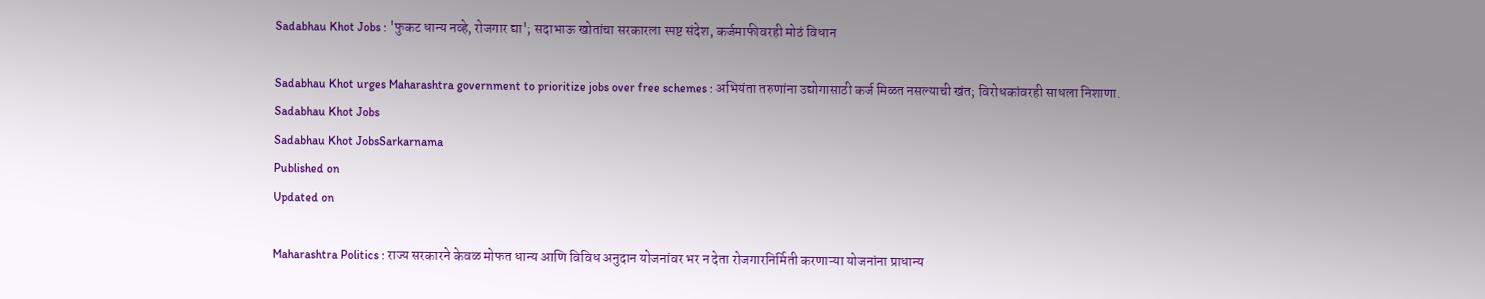Sadabhau Khot Jobs : 'फुकट धान्य नव्हे, रोजगार द्या'; सदाभाऊ खोतांचा सरकारला स्पष्ट संदेश, कर्जमाफीवरही मोठं विधान

Sadabhau Khot urges Maharashtra government to prioritize jobs over free schemes : अभियंता तरुणांना उद्योगासाठी कर्ज मिळत नसल्याची खंत; विरोधकांवरही साधला निशाणा.
Sadabhau Khot Jobs
Sadabhau Khot JobsSarkarnama
Published on
Updated on

Maharashtra Politics : राज्य सरकारने केवळ मोफत धान्य आणि विविध अनुदान योजनांवर भर न देता रोजगारनिर्मिती करणाऱ्या योजनांना प्राधान्य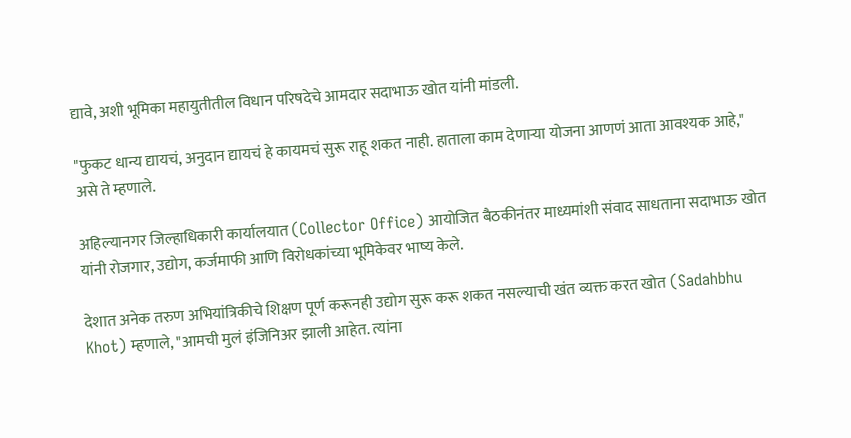द्यावे, अशी भूमिका महायुतीतील विधान परिषदेचे आमदार सदाभाऊ खोत यांनी मांडली.

"फुकट धान्य द्यायचं, अनुदान द्यायचं हे कायमचं सुरू राहू शकत नाही. हाताला काम देणाऱ्या योजना आणणं आता आवश्यक आहे," असे ते म्हणाले.

अहिल्यानगर जिल्हाधिकारी कार्यालयात (Collector Office) आयोजित बैठकीनंतर माध्यमांशी संवाद साधताना सदाभाऊ खोत यांनी रोजगार, उद्योग, कर्जमाफी आणि विरोधकांच्या भूमिकेवर भाष्य केले.

देशात अनेक तरुण अभियांत्रिकीचे शिक्षण पूर्ण करूनही उद्योग सुरू करू शकत नसल्याची खंत व्यक्त करत खोत (Sadahbhu Khot) म्हणाले, "आमची मुलं इंजिनिअर झाली आहेत. त्यांना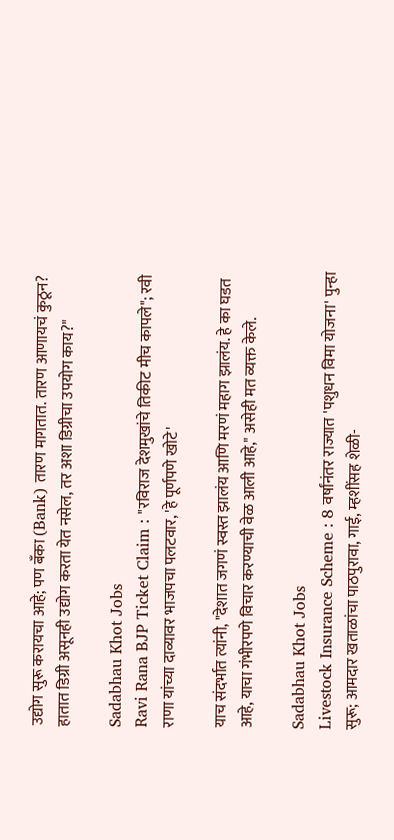उद्योग सुरू करायचा आहे; पण बँका (Bank) तारण मागतात. तारण आणायचं कुठून? हातात डिग्री असूनही उद्योग करता येत नसेल, तर अशा डिग्रीचा उपयोग काय?"

Sadabhau Khot Jobs
Ravi Rana BJP Ticket Claim : "रविराज देशमुखांचे तिकीट मीच कापले"; रवी राणा यांच्या दाव्यावर भाजपचा पलटवार, 'हे पूर्णपणे खोटे'

याच संदर्भात त्यांनी, "देशात जगणं स्वस्त झालंय आणि मरणं महाग झालंय. हे का घडत आहे, याचा गंभीरपणे विचार करण्याची वेळ आली आहे," असेही मत व्यक्त केले.

Sadabhau Khot Jobs
Livestock Insurance Scheme : 8 वर्षांनंतर राज्यात 'पशुधन विमा योजना' पुन्हा सुरू; आमदार खताळांचा पाठपुरावा, गाई, म्हशींसह शेळी-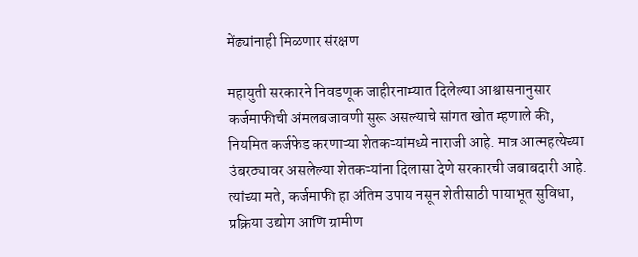मेंढ्यांनाही मिळणार संरक्षण

महायुती सरकारने निवडणूक जाहीरनाम्यात दिलेल्या आश्वासनानुसार कर्जमाफीची अंमलबजावणी सुरू असल्याचे सांगत खोत म्हणाले की, नियमित कर्जफेड करणाऱ्या शेतकऱ्यांमध्ये नाराजी आहे. मात्र आत्महत्येच्या उंबरठ्यावर असलेल्या शेतकऱ्यांना दिलासा देणे सरकारची जबाबदारी आहे. त्यांच्या मते, कर्जमाफी हा अंतिम उपाय नसून शेतीसाठी पायाभूत सुविधा, प्रक्रिया उद्योग आणि ग्रामीण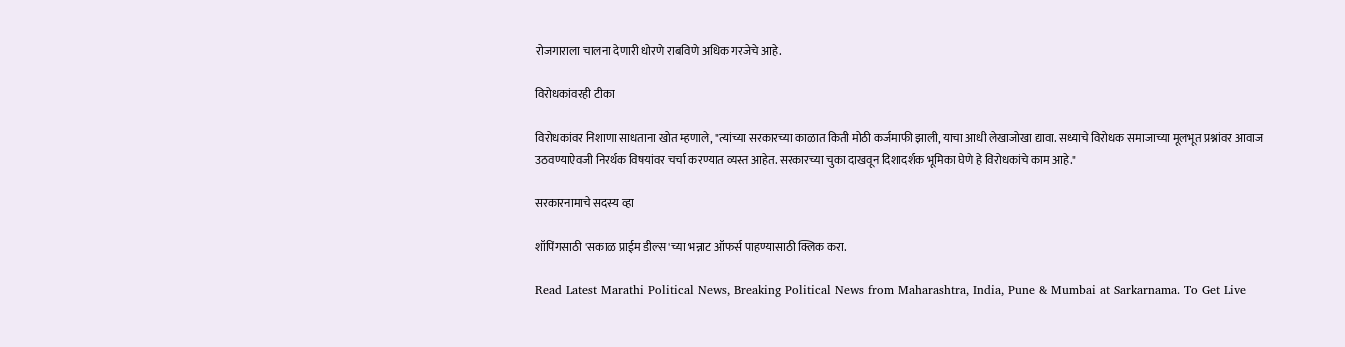रोजगाराला चालना देणारी धोरणे राबविणे अधिक गरजेचे आहे.

विरोधकांवरही टीका

विरोधकांवर निशाणा साधताना खोत म्हणाले, "त्यांच्या सरकारच्या काळात किती मोठी कर्जमाफी झाली, याचा आधी लेखाजोखा द्यावा. सध्याचे विरोधक समाजाच्या मूलभूत प्रश्नांवर आवाज उठवण्याऐवजी निरर्थक विषयांवर चर्चा करण्यात व्यस्त आहेत. सरकारच्या चुका दाखवून दिशादर्शक भूमिका घेणे हे विरोधकांचे काम आहे."

सरकारनामाचे सदस्य व्हा

शॉपिंगसाठी 'सकाळ प्राईम डील्स'च्या भन्नाट ऑफर्स पाहण्यासाठी क्लिक करा.

Read Latest Marathi Political News, Breaking Political News from Maharashtra, India, Pune & Mumbai at Sarkarnama. To Get Live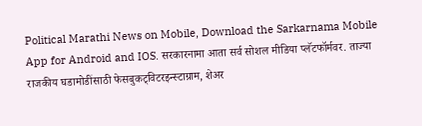Political Marathi News on Mobile, Download the Sarkarnama Mobile App for Android and IOS. सरकारनामा आता सर्व सोशल मीडिया प्लॅटफॉर्मवर. ताज्या राजकीय घडामोडींसाठी फेसबुकट्विटरइन्स्टाग्राम, शेअर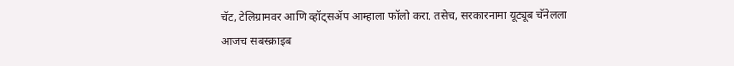चॅट, टेलिग्रामवर आणि व्हॉट्सॲप आम्हाला फॉलो करा. तसेच, सरकारनामा यूट्यूब चॅनेलला आजच सबस्क्राइब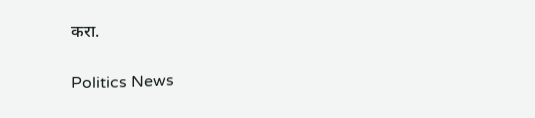करा.

Politics News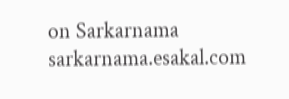on Sarkarnama
sarkarnama.esakal.com